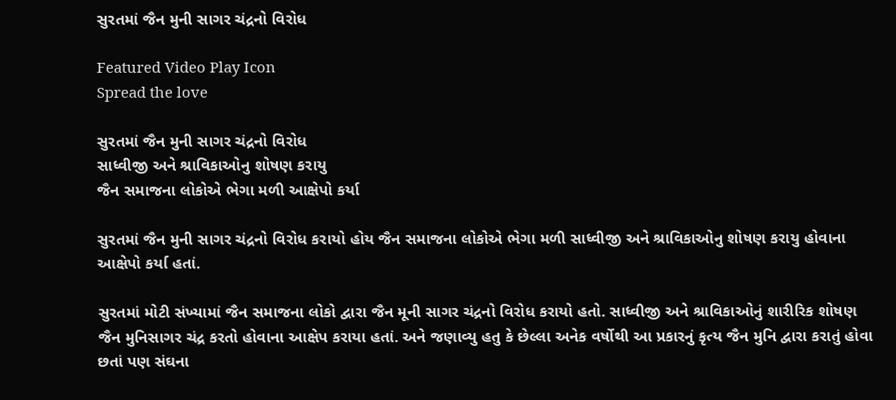સુરતમાં જૈન મુની સાગર ચંદ્રનો વિરોધ

Featured Video Play Icon
Spread the love

સુરતમાં જૈન મુની સાગર ચંદ્રનો વિરોધ
સાધ્વીજી અને શ્રાવિકાઓનુ શોષણ કરાયુ
જૈન સમાજના લોકોએ ભેગા મળી આક્ષેપો કર્યા

સુરતમાં જૈન મુની સાગર ચંદ્રનો વિરોધ કરાયો હોય જૈન સમાજના લોકોએ ભેગા મળી સાધ્વીજી અને શ્રાવિકાઓનુ શોષણ કરાયુ હોવાના આક્ષેપો કર્યા હતાં.

સુરતમાં મોટી સંખ્યામાં જૈન સમાજના લોકો દ્વારા જૈન મૂની સાગર ચંદ્રનો વિરોધ કરાયો હતો. સાધ્વીજી અને શ્રાવિકાઓનું શારીરિક શોષણ જૈન મુનિસાગર ચંદ્ર કરતો હોવાના આક્ષેપ કરાયા હતાં. અને જણાવ્યુ હતુ કે છેલ્લા અનેક વર્ષોથી આ પ્રકારનું કૃત્ય જૈન મુનિ દ્વારા કરાતું હોવા છતાં પણ સંઘના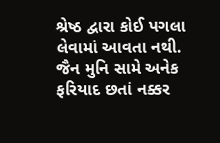શ્રેષ્ઠ દ્વારા કોઈ પગલા લેવામાં આવતા નથી. જૈન મુનિ સામે અનેક ફરિયાદ છતાં નક્કર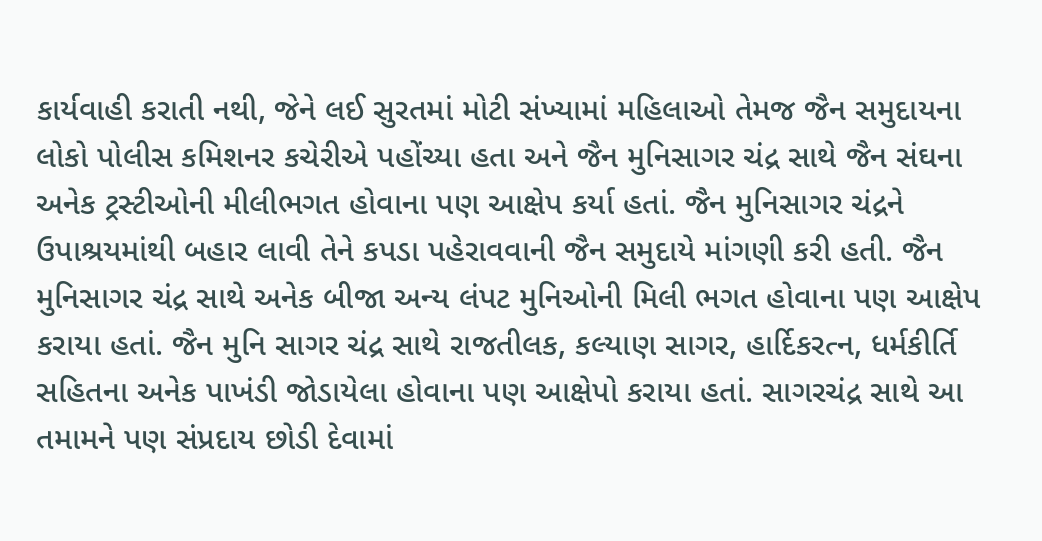કાર્યવાહી કરાતી નથી, જેને લઈ સુરતમાં મોટી સંખ્યામાં મહિલાઓ તેમજ જૈન સમુદાયના લોકો પોલીસ કમિશનર કચેરીએ પહોંચ્યા હતા અને જૈન મુનિસાગર ચંદ્ર સાથે જૈન સંઘના અનેક ટ્રસ્ટીઓની મીલીભગત હોવાના પણ આક્ષેપ કર્યા હતાં. જૈન મુનિસાગર ચંદ્રને ઉપાશ્રયમાંથી બહાર લાવી તેને કપડા પહેરાવવાની જૈન સમુદાયે માંગણી કરી હતી. જૈન મુનિસાગર ચંદ્ર સાથે અનેક બીજા અન્ય લંપટ મુનિઓની મિલી ભગત હોવાના પણ આક્ષેપ કરાયા હતાં. જૈન મુનિ સાગર ચંદ્ર સાથે રાજતીલક, કલ્યાણ સાગર, હાર્દિકરત્ન, ધર્મકીર્તિ સહિતના અનેક પાખંડી જોડાયેલા હોવાના પણ આક્ષેપો કરાયા હતાં. સાગરચંદ્ર સાથે આ તમામને પણ સંપ્રદાય છોડી દેવામાં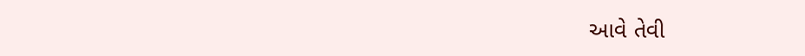આવે તેવી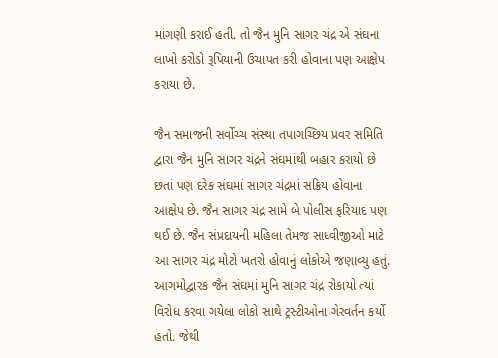માંગણી કરાઈ હતી. તો જૈન મુનિ સાગર ચંદ્ર એ સંઘના લાખો કરોડો રૂપિયાની ઉચાપત કરી હોવાના પણ આક્ષેપ કરાયા છે.

જૈન સમાજની સર્વોચ્ચ સંસ્થા તપાગચ્છિય પ્રવર સમિતિ દ્વારા જૈન મુનિ સાગર ચંદ્રને સંઘમાંથી બહાર કરાયો છે છતાં પણ દરેક સંઘમાં સાગર ચંદ્રમાં સક્રિય હોવાના આક્ષેપ છે. જૈન સાગર ચંદ્ર સામે બે પોલીસ ફરિયાદ પણ થઈ છે. જૈન સંપ્રદાયની મહિલા તેમજ સાધ્વીજીઓ માટે આ સાગર ચંદ્ર મોટો ખતરો હોવાનું લોકોએ જણાવ્યુ હતું. આગમોદ્વારક જૈન સંઘમાં મુનિ સાગર ચંદ્ર રોકાયો ત્યાં વિરોધ કરવા ગયેલા લોકો સાથે ટ્રસ્ટીઓના ગેરવર્તન કર્યો હતો. જેથી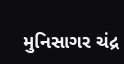મુનિસાગર ચંદ્ર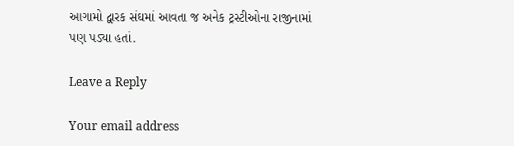આગામો દ્વારક સંઘમાં આવતા જ અનેક ટ્રસ્ટીઓના રાજીનામાં પણ પડ્યા હતાં.

Leave a Reply

Your email address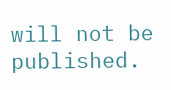will not be published.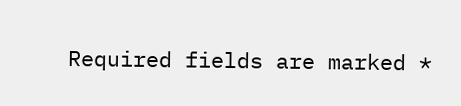Required fields are marked *